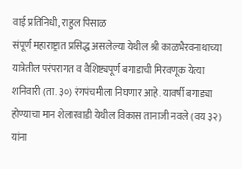वाई प्रतिनिधी, राहुल पिसाळ
संपूर्ण महाराष्ट्रात प्रसिद्ध असलेल्या येथील श्री काळभैरवनाथाच्या यात्रेतील परंपरागत व वैशिष्ट्यपूर्ण बगाडाची मिरवणूक येत्या शनिवारी (ता. ३०) रंगपंचमीला निघणार आहे. यावर्षी बगाड्या होण्याचा मान शेलारवाडी येथील विकास तानाजी नवले (वय ३२) यांना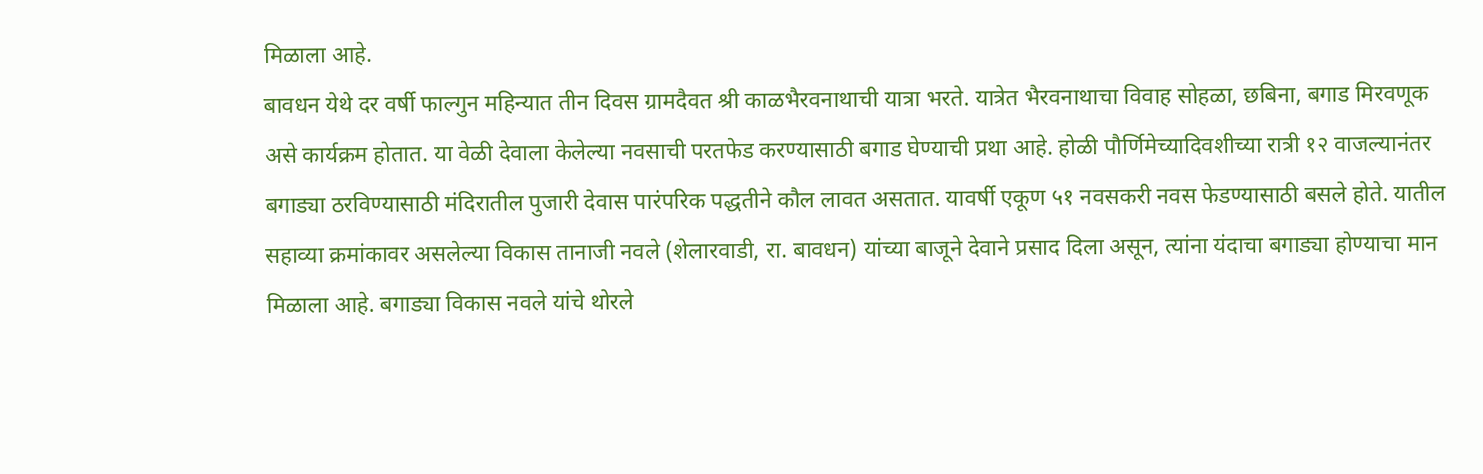मिळाला आहे.
बावधन येथे दर वर्षी फाल्गुन महिन्यात तीन दिवस ग्रामदैवत श्री काळभैरवनाथाची यात्रा भरते. यात्रेत भैरवनाथाचा विवाह सोहळा, छबिना, बगाड मिरवणूक असे कार्यक्रम होतात. या वेळी देवाला केलेल्या नवसाची परतफेड करण्यासाठी बगाड घेण्याची प्रथा आहे. होळी पौर्णिमेच्यादिवशीच्या रात्री १२ वाजल्यानंतर बगाड्या ठरविण्यासाठी मंदिरातील पुजारी देवास पारंपरिक पद्धतीने कौल लावत असतात. यावर्षी एकूण ५१ नवसकरी नवस फेडण्यासाठी बसले होते. यातील सहाव्या क्रमांकावर असलेल्या विकास तानाजी नवले (शेलारवाडी, रा. बावधन) यांच्या बाजूने देवाने प्रसाद दिला असून, त्यांना यंदाचा बगाड्या होण्याचा मान मिळाला आहे. बगाड्या विकास नवले यांचे थोरले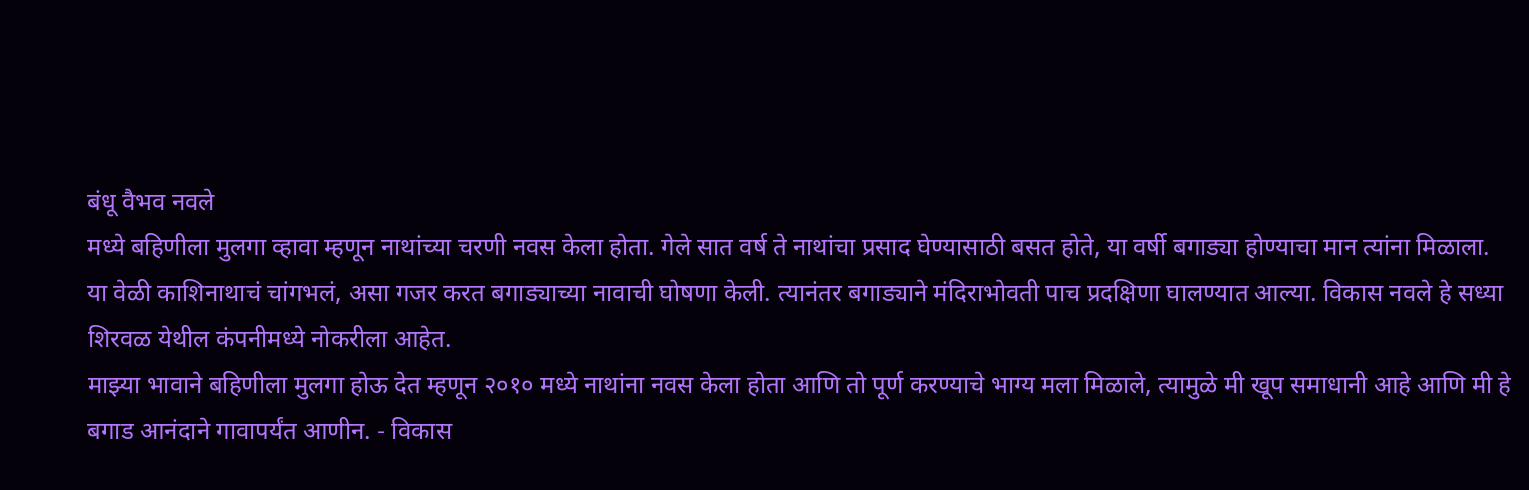बंधू वैभव नवले
मध्ये बहिणीला मुलगा व्हावा म्हणून नाथांच्या चरणी नवस केला होता. गेले सात वर्ष ते नाथांचा प्रसाद घेण्यासाठी बसत होते, या वर्षी बगाड्या होण्याचा मान त्यांना मिळाला. या वेळी काशिनाथाचं चांगभलं, असा गजर करत बगाड्याच्या नावाची घोषणा केली. त्यानंतर बगाड्याने मंदिराभोवती पाच प्रदक्षिणा घालण्यात आल्या. विकास नवले हे सध्या शिरवळ येथील कंपनीमध्ये नोकरीला आहेत.
माझ्या भावाने बहिणीला मुलगा होऊ देत म्हणून २०१० मध्ये नाथांना नवस केला होता आणि तो पूर्ण करण्याचे भाग्य मला मिळाले, त्यामुळे मी खूप समाधानी आहे आणि मी हे बगाड आनंदाने गावापर्यंत आणीन. - विकास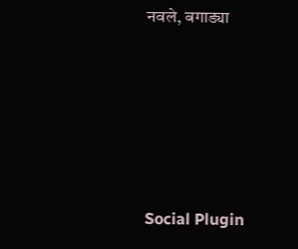नवले, बगाड्या





Social Plugin